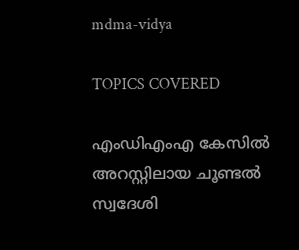mdma-vidya

TOPICS COVERED

എംഡിഎംഎ കേസില്‍ അറസ്റ്റിലായ ചൂണ്ടല്‍ സ്വദേശി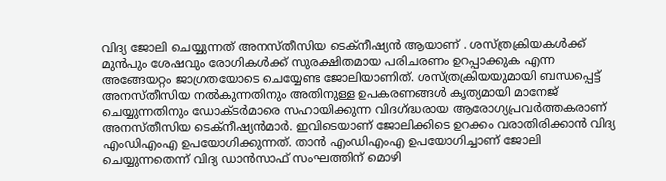വിദ്യ ജോലി ചെയ്യുന്നത് അനസ്തീസിയ ടെക്നീഷ്യന്‍ ആയാണ് . ശസ്ത്രക്രിയകള്‍ക്ക് മുന്‍പും ശേഷവും രോഗികള്‍ക്ക് സുരക്ഷിതമായ പരിചരണം ഉറപ്പാക്കുക എന്ന അങ്ങേയറ്റം ജാഗ്രതയോടെ ചെയ്യേണ്ട ജോലിയാണിത്. ശസ്ത്രക്രിയയുമായി ബന്ധപ്പെട്ട് അനസ്തീസിയ നൽകുന്നതിനും അതിനുള്ള ഉപകരണങ്ങൾ കൃത്യമായി മാനേജ് ചെയ്യുന്നതിനും ഡോക്ടർമാരെ സഹായിക്കുന്ന വിദഗ്ദ്ധരായ ആരോഗ്യപ്രവര്‍ത്തകരാണ് അനസ്തീസിയ ടെക്നീഷ്യന്‍മാര്‍. ഇവിടെയാണ് ജോലിക്കിടെ ഉറക്കം വരാതിരിക്കാന്‍ വിദ്യ എംഡിഎംഎ ഉപയോഗിക്കുന്നത്. താന്‍ എംഡിഎംഎ ഉപയോഗിച്ചാണ് ജോലി ചെയ്യുന്നതെന്ന് വിദ്യ ഡാന്‍സാഫ് സംഘത്തിന് മൊഴി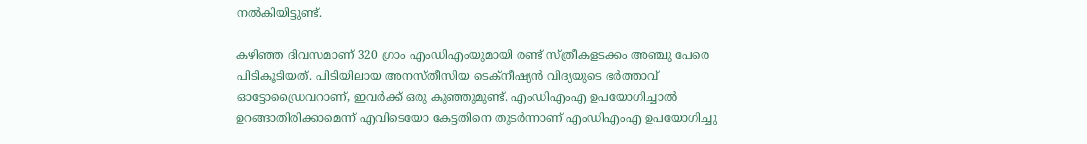നല്‍കിയിട്ടുണ്ട്.

കഴിഞ്ഞ ദിവസമാണ് 320 ഗ്രാം എംഡിഎംയുമായി രണ്ട് സ്ത്രീകളടക്കം അഞ്ചു പേരെ പിടികൂടിയത്. പിടിയിലായ അനസ്തീസിയ ടെക്നീഷ്യന്‍ വിദ്യയുടെ ഭര്‍ത്താവ് ഓട്ടോഡ്രൈവറാണ്, ഇവര്‍ക്ക് ഒരു കു‍ഞ്ഞുമുണ്ട്. എംഡിഎംഎ ഉപയോഗിച്ചാല്‍ ഉറങ്ങാതിരിക്കാമെന്ന് എവിടെയോ കേട്ടതിനെ തുടര്‍ന്നാണ് എംഡിഎംഎ ഉപയോഗിച്ചു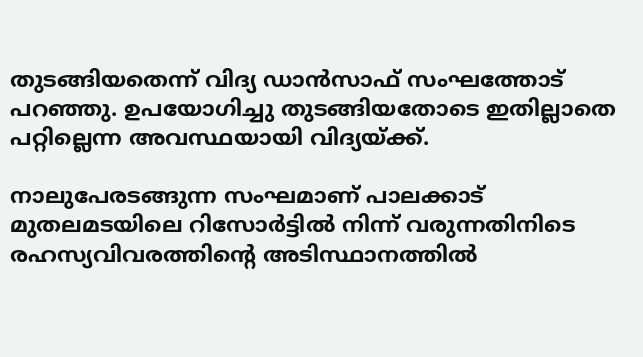തുടങ്ങിയതെന്ന് വിദ്യ ഡാന്‍സാഫ് സംഘത്തോട് പറഞ്ഞു. ഉപയോഗിച്ചു തുടങ്ങിയതോടെ ഇതില്ലാതെ പറ്റില്ലെന്ന അവസ്ഥയായി വിദ്യയ്ക്ക്.

നാലുപേരടങ്ങുന്ന സംഘമാണ് പാലക്കാട് മുതലമടയിലെ റിസോര്‍ട്ടില്‍ നിന്ന് വരുന്നതിനിടെ രഹസ്യവിവരത്തിന്റെ അടിസ്ഥാനത്തില്‍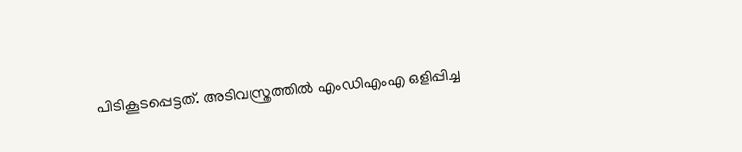പിടികൂടപ്പെട്ടത്. അടിവസ്ത്രത്തില്‍ എംഡിഎംഎ ഒളിപ്പിച്ച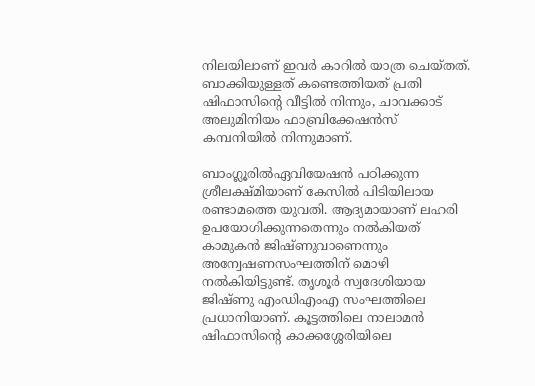നിലയിലാണ് ഇവര്‍ കാറില്‍ യാത്ര ചെയ്തത്. ബാക്കിയുള്ളത് കണ്ടെത്തിയത് പ്രതി ഷിഫാസിന്റെ വീട്ടില്‍ നിന്നും, ചാവക്കാട് അലുമിനിയം ഫാബ്രിക്കേഷന്‍സ് കമ്പനിയില്‍ നിന്നുമാണ്.

ബാംഗ്ലൂരിൽഏവിയേഷൻ പഠിക്കുന്ന ശ്രീലക്ഷ്മിയാണ് കേസില്‍ പിടിയിലായ രണ്ടാമത്തെ യുവതി. ആദ്യമായാണ് ലഹരി ഉപയോഗിക്കുന്നതെന്നും നല്‍കിയത് കാമുകന്‍ ജിഷ്ണുവാണെന്നും അന്വേഷണസംഘത്തിന് മൊഴി നല്‍കിയിട്ടുണ്ട്. തൃശൂര്‍ സ്വദേശിയായ ജിഷ്ണു എംഡിഎംഎ സംഘത്തിലെ പ്രധാനിയാണ്. കൂട്ടത്തിലെ നാലാമൻ ഷിഫാസിന്റെ കാക്കശ്ശേരിയിലെ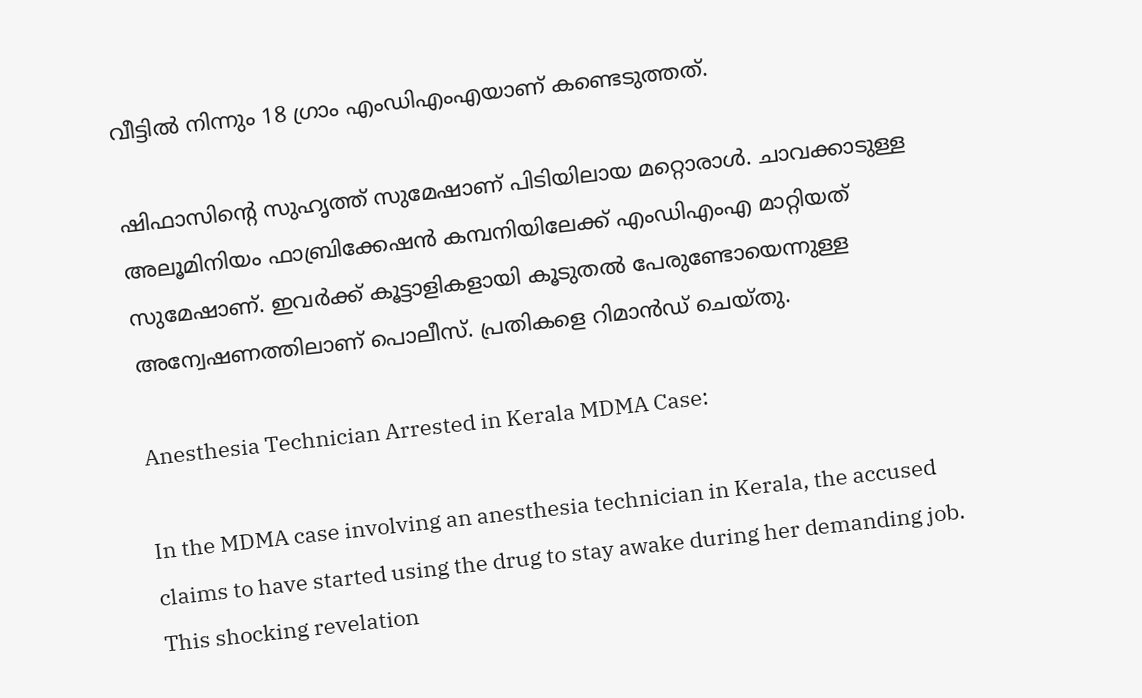വീട്ടില്‍ നിന്നും 18 ഗ്രാം എംഡിഎംഎയാണ് കണ്ടെടുത്തത്.

ഷിഫാസിന്റെ സുഹൃത്ത് സുമേഷാണ് പിടിയിലായ മറ്റൊരാള്‍. ചാവക്കാടുള്ള അലൂമിനിയം ഫാബ്രിക്കേഷൻ കമ്പനിയിലേക്ക് എംഡിഎംഎ മാറ്റിയത് സുമേഷാണ്. ഇവര്‍ക്ക് കൂട്ടാളികളായി കൂടുതല്‍ പേരുണ്ടോയെന്നുള്ള അന്വേഷണത്തിലാണ് പൊലീസ്. പ്രതികളെ റിമാന്‍‍ഡ് ചെയ്തു.

Anesthesia Technician Arrested in Kerala MDMA Case:

In the MDMA case involving an anesthesia technician in Kerala, the accused claims to have started using the drug to stay awake during her demanding job. This shocking revelation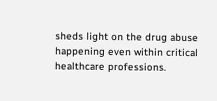sheds light on the drug abuse happening even within critical healthcare professions.